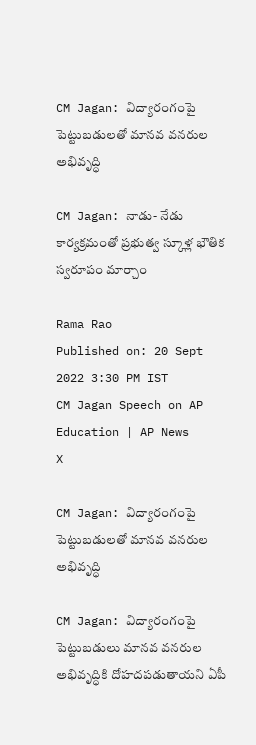CM Jagan: విద్యారంగంపై పెట్టుబడులతో మానవ వనరుల అభివృద్ధి

CM Jagan: నాడు- నేడు కార్యక్రమంతో ప్రభుత్వ స్కూళ్ల భౌతిక స్వరూపం మార్చాం

Rama Rao
Published on: 20 Sept 2022 3:30 PM IST
CM Jagan Speech on AP Education | AP News
X

CM Jagan: విద్యారంగంపై పెట్టుబడులతో మానవ వనరుల అభివృద్ధి

CM Jagan: విద్యారంగంపై పెట్టుబడులు మానవ వనరుల అభివృద్ధికి దోహదపడుతాయని ఏపీ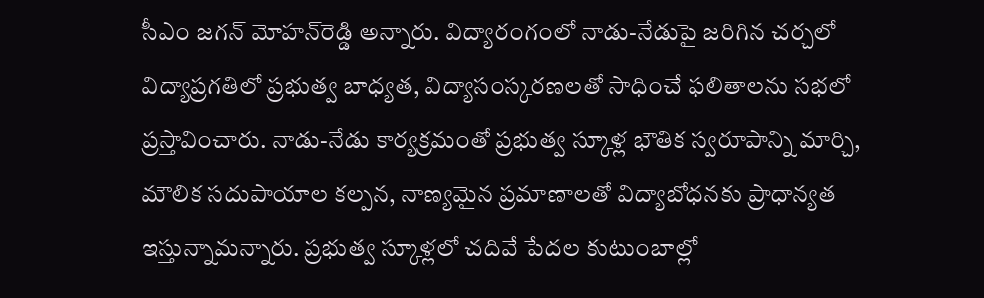సీఎం జగన్ మోహన్‌రెడ్డి అన్నారు. విద్యారంగంలో నాడు-నేడుపై జరిగిన చర్చలో విద్యాప్రగతిలో ప్రభుత్వ బాధ్యత, విద్యాసంస్కరణలతో సాధించే ఫలితాలను సభలో ప్రస్తావించారు. నాడు-నేడు కార్యక్రమంతో ప్రభుత్వ స్కూళ్ల భౌతిక స్వరూపాన్ని మార్చి, మౌలిక సదుపాయాల కల్పన, నాణ్యమైన ప్రమాణాలతో విద్యాబోధనకు ప్రాధాన్యత ఇస్తున్నామన్నారు. ప్రభుత్వ స్కూళ్లలో చదివే పేదల కుటుంబాల్లో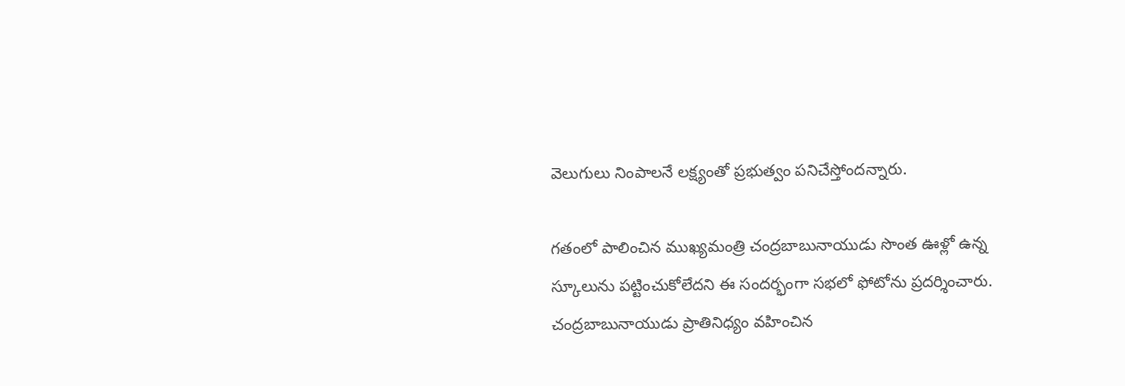వెలుగులు నింపాలనే లక్ష్యంతో ప్రభుత్వం పనిచేస్తోందన్నారు.

గతంలో పాలించిన ముఖ్యమంత్రి చంద్రబాబునాయుడు సొంత ఊళ్లో ఉన్న స్కూలును పట్టించుకోలేదని ఈ సందర్భంగా సభలో ఫోటోను ప్రదర్శించారు. చంద్రబాబునాయుడు ప్రాతినిధ్యం వహించిన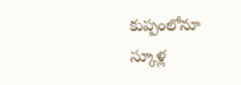కుప్పంలోనూ స్కూళ్ల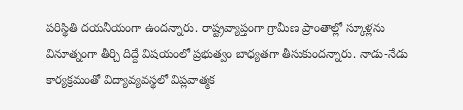పరిస్థితి దయనీయంగా ఉందన్నారు. రాష్ట్రవ్యాప్తంగా గ్రామీణ ప్రాంతాల్లో స్కూళ్లను వినూత్నంగా తీర్చి దిద్దే విషయంలో ప్రభుత్వం బాధ్యతగా తీసుకుందన్నారు. నాడు-నేడు కార్యక్రమంతో విద్యావ్యవస్థలో విప్లవాత్మక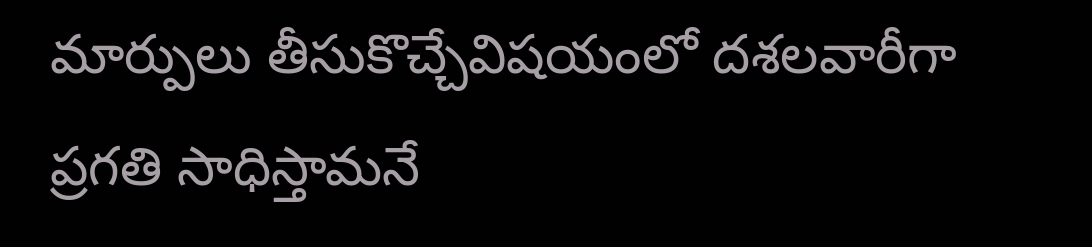మార్పులు తీసుకొచ్చేవిషయంలో దశలవారీగా ప్రగతి సాధిస్తామనే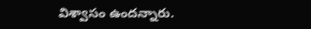విశ్వాసం ఉందన్నారు.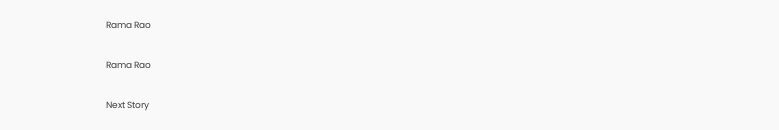Rama Rao

Rama Rao

Next Story